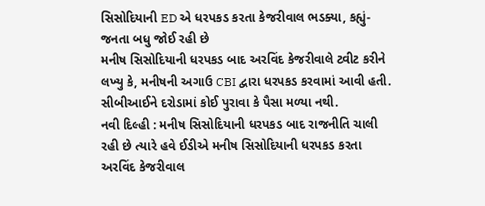સિસોદિયાની ED એ ધરપકડ કરતા કેજરીવાલ ભડક્યા, કહ્યું-જનતા બધુ જોઈ રહી છે
મનીષ સિસોદિયાની ધરપકડ બાદ અરવિંદ કેજરીવાલે ટ્વીટ કરીને લખ્યુ કે, મનીષની અગાઉ CBI દ્વારા ધરપકડ કરવામાં આવી હતી. સીબીઆઈને દરોડામાં કોઈ પુરાવા કે પૈસા મળ્યા નથી.
નવી દિલ્હી : મનીષ સિસોદિયાની ધરપકડ બાદ રાજનીતિ ચાલી રહી છે ત્યારે હવે ઈડીએ મનીષ સિસોદિયાની ધરપકડ કરતા અરવિંદ કેજરીવાલ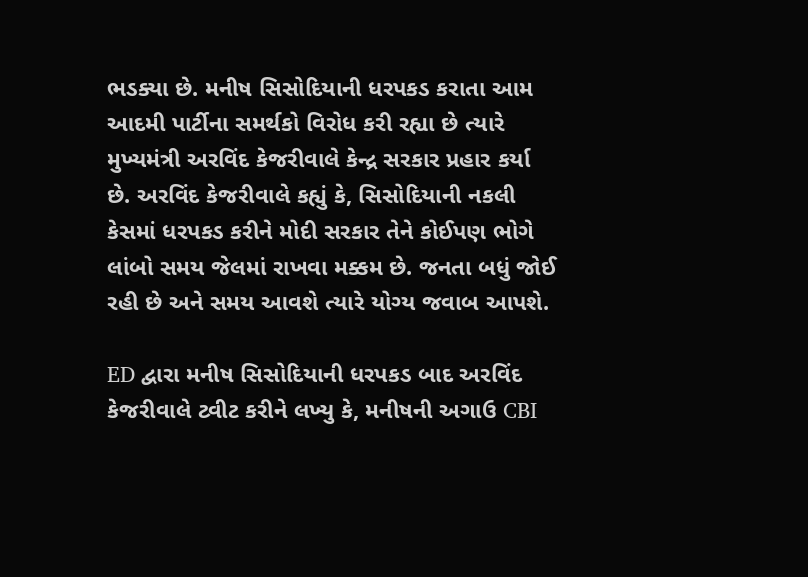ભડક્યા છે. મનીષ સિસોદિયાની ધરપકડ કરાતા આમ આદમી પાર્ટીના સમર્થકો વિરોધ કરી રહ્યા છે ત્યારે મુખ્યમંત્રી અરવિંદ કેજરીવાલે કેન્દ્ર સરકાર પ્રહાર કર્યા છે. અરવિંદ કેજરીવાલે કહ્યું કે, સિસોદિયાની નકલી કેસમાં ધરપકડ કરીને મોદી સરકાર તેને કોઈપણ ભોગે લાંબો સમય જેલમાં રાખવા મક્કમ છે. જનતા બધું જોઈ રહી છે અને સમય આવશે ત્યારે યોગ્ય જવાબ આપશે.

ED દ્વારા મનીષ સિસોદિયાની ધરપકડ બાદ અરવિંદ કેજરીવાલે ટ્વીટ કરીને લખ્યુ કે, મનીષની અગાઉ CBI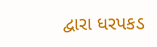દ્વારા ધરપકડ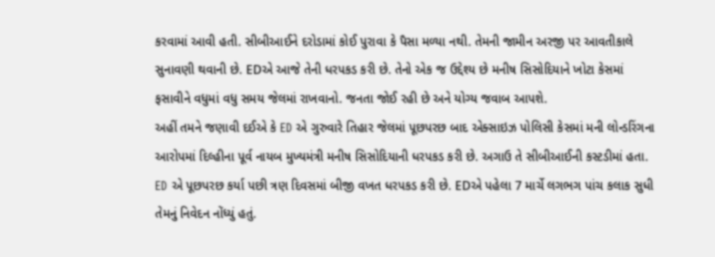કરવામાં આવી હતી. સીબીઆઈને દરોડામાં કોઈ પુરાવા કે પૈસા મળ્યા નથી. તેમની જામીન અરજી પર આવતીકાલે સુનાવણી થવાની છે. EDએ આજે તેની ધરપકડ કરી છે. તેનો એક જ ઉદ્દેશ્ય છે મનીષ સિસોદિયાને ખોટા કેસમાં ફસાવીને વધુમાં વધુ સમય જેલમાં રાખવાનો. જનતા જોઈ રહી છે અને યોગ્ય જવાબ આપશે.
અહીં તમને જણાવી દઈએ કે ED એ ગુરુવારે તિહાર જેલમાં પૂછપરછ બાદ એક્સાઇઝ પોલિસી કેસમાં મની લોન્ડરિંગના આરોપમાં દિલ્હીના પૂર્વ નાયબ મુખ્યમંત્રી મનીષ સિસોદિયાની ધરપકડ કરી છે. અગાઉ તે સીબીઆઈની કસ્ટડીમાં હતા. ED એ પૂછપરછ કર્યા પછી ત્રણ દિવસમાં બીજી વખત ધરપકડ કરી છે. EDએ પહેલા 7 માર્ચે લગભગ પાંચ કલાક સુધી તેમનું નિવેદન નોંધ્યું હતું.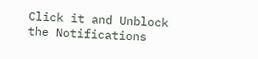Click it and Unblock the Notifications